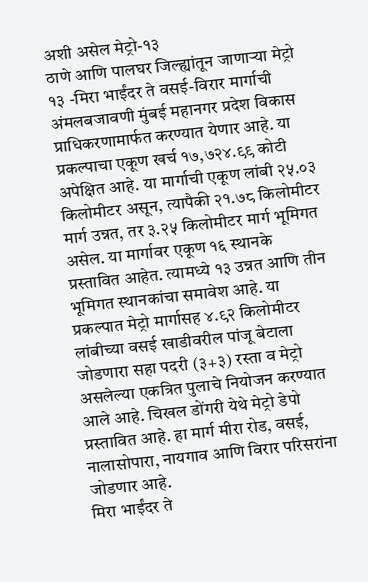अशी असेल मेट्रो-१३
ठाणे आणि पालघर जिल्ह्यांतून जाणाऱ्या मेट्रो १३ -मिरा भाईंदर ते वसई-विरार मार्गाची अंमलबजावणी मुंबई महानगर प्रदेश विकास प्राधिकरणामार्फत करण्यात येणार आहे. या प्रकल्पाचा एकूण खर्च १७,७२४.९९ कोटी अपेक्षित आहे. या मार्गाची एकूण लांबी २५.०३ किलोमीटर असून, त्यापैकी २१.७८ किलोमीटर मार्ग उन्नत, तर ३.२५ किलोमीटर मार्ग भूमिगत असेल. या मार्गावर एकूण १६ स्थानके प्रस्तावित आहेत. त्यामध्ये १३ उन्नत आणि तीन भूमिगत स्थानकांचा समावेश आहे. या प्रकल्पात मेट्रो मार्गासह ४.९२ किलोमीटर लांबीच्या वसई खाडीवरील पांजू बेटाला जोडणारा सहा पदरी (३+३) रस्ता व मेट्रो असलेल्या एकत्रित पुलाचे नियोजन करण्यात आले आहे. चिखल डोंगरी येथे मेट्रो डेपो प्रस्तावित आहे. हा मार्ग मीरा रोड, वसई, नालासोपारा, नायगाव आणि विरार परिसरांना जोडणार आहे.
मिरा भाईंदर ते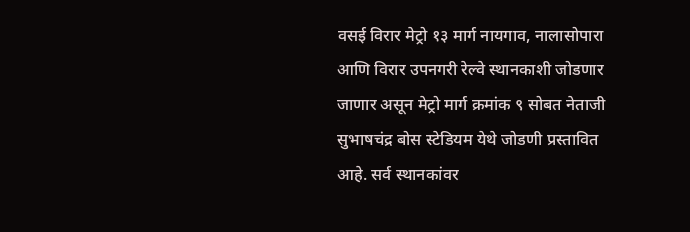वसई विरार मेट्रो १३ मार्ग नायगाव, नालासोपारा आणि विरार उपनगरी रेल्वे स्थानकाशी जोडणार जाणार असून मेट्रो मार्ग क्रमांक ९ सोबत नेताजी सुभाषचंद्र बोस स्टेडियम येथे जोडणी प्रस्तावित आहे. सर्व स्थानकांवर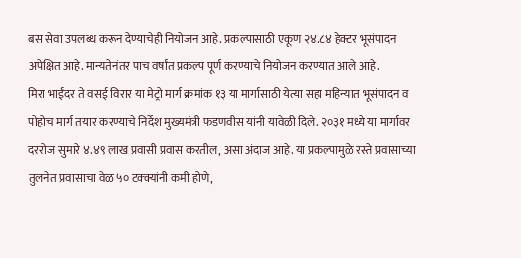बस सेवा उपलब्ध करून देण्याचेही नियोजन आहे. प्रकल्पासाठी एकूण २४.८४ हेक्टर भूसंपादन अपेक्षित आहे. मान्यतेनंतर पाच वर्षांत प्रकल्प पूर्ण करण्याचे नियोजन करण्यात आले आहे.
मिरा भाईंदर ते वसई विरार या मेट्रो मार्ग क्रमांक १३ या मार्गासाठी येत्या सहा महिन्यात भूसंपादन व पोहोच मार्ग तयार करण्याचे निर्देश मुख्यमंत्री फडणवीस यांनी यावेळी दिले. २०३१ मध्ये या मार्गावर दररोज सुमारे ४.४९ लाख प्रवासी प्रवास करतील, असा अंदाज आहे. या प्रकल्पामुळे रस्ते प्रवासाच्या तुलनेत प्रवासाचा वेळ ५० टक्क्यांनी कमी होणे,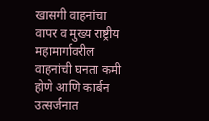खासगी वाहनांचा वापर व मुख्य राष्ट्रीय महामार्गावरील वाहनांची घनता कमी होणे आणि कार्बन उत्सर्जनात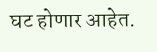घट होणार आहेत.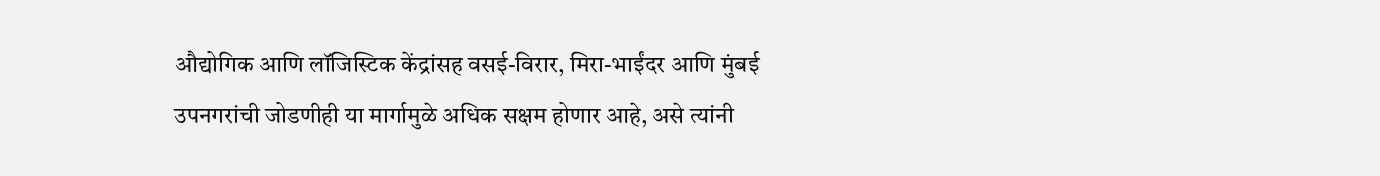औद्योगिक आणि लॉजिस्टिक केंद्रांसह वसई-विरार, मिरा-भाईंदर आणि मुंबई उपनगरांची जोडणीही या मार्गामुळे अधिक सक्षम होणार आहे, असे त्यांनी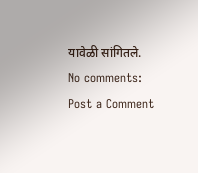यावेळी सांगितले.
No comments:
Post a Comment